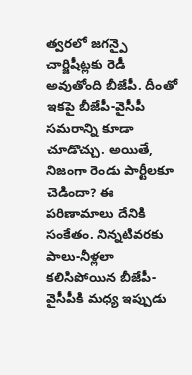త్వరలో జగన్పై చార్జిషీట్లకు రెడీ అవుతోంది బీజేపీ. దీంతో ఇకపై బీజేపీ-వైసీపీ సమరాన్ని కూడా చూడొచ్చు. అయితే, నిజంగా రెండు పార్టీలకూ చెడిందా? ఈ పరిణామాలు దేనికి సంకేతం. నిన్నటివరకు పాలు-నీళ్లలా కలిసిపోయిన బీజేపీ-వైసీపీకి మధ్య ఇప్పుడు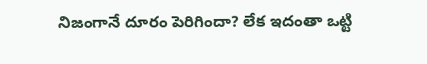నిజంగానే దూరం పెరిగిందా? లేక ఇదంతా ఒట్టి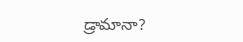డ్రామానా?